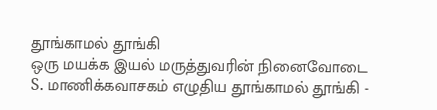தூங்காமல் தூங்கி
ஒரு மயக்க இயல் மருத்துவரின் நினைவோடை
S. மாணிக்கவாசகம் எழுதிய தூங்காமல் தூங்கி -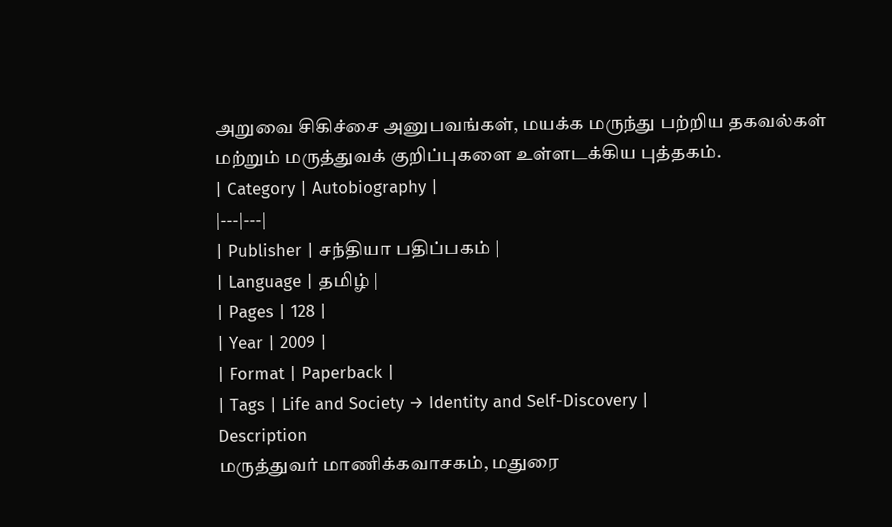அறுவை சிகிச்சை அனுபவங்கள், மயக்க மருந்து பற்றிய தகவல்கள் மற்றும் மருத்துவக் குறிப்புகளை உள்ளடக்கிய புத்தகம்.
| Category | Autobiography |
|---|---|
| Publisher | சந்தியா பதிப்பகம் |
| Language | தமிழ் |
| Pages | 128 |
| Year | 2009 |
| Format | Paperback |
| Tags | Life and Society → Identity and Self-Discovery |
Description
மருத்துவர் மாணிக்கவாசகம், மதுரை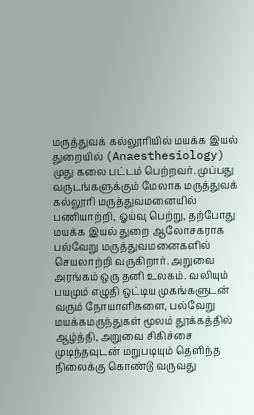மருத்துவக் கல்லூரியில் மயக்க இயல் துறையில் (Anaesthesiology) முது கலை பட்டம் பெற்றவர். முப்பது வருடங்களுக்கும் மேலாக மருத்துவக் கல்லூரி மருத்துவமனையில் பணியாற்றி, ஓய்வு பெற்று, தற்போது மயக்க இயல் துறை ஆலோசகராக பல்வேறு மருத்துவமனைகளில் செயலாற்றி வருகிறார். அறுவை அரங்கம் ஒரு தனி உலகம். வலியும் பயமும் எழுதி ஒட்டிய முகங்களுடன் வரும் நோயாளிகளை, பல்வேறு மயக்கமருந்துகள் மூலம் தூக்கத்தில் ஆழ்த்தி, அறுவை சிகிச்சை முடிந்தவுடன் மறுபடியும் தெளிந்த நிலைக்கு கொண்டு வருவது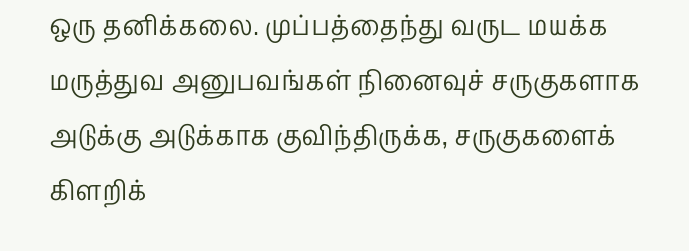ஒரு தனிக்கலை. முப்பத்தைந்து வருட மயக்க மருத்துவ அனுபவங்கள் நினைவுச் சருகுகளாக அடுக்கு அடுக்காக குவிந்திருக்க, சருகுகளைக் கிளறிக்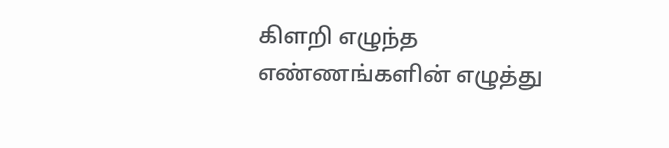கிளறி எழுந்த எண்ணங்களின் எழுத்து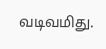வடிவமிது.